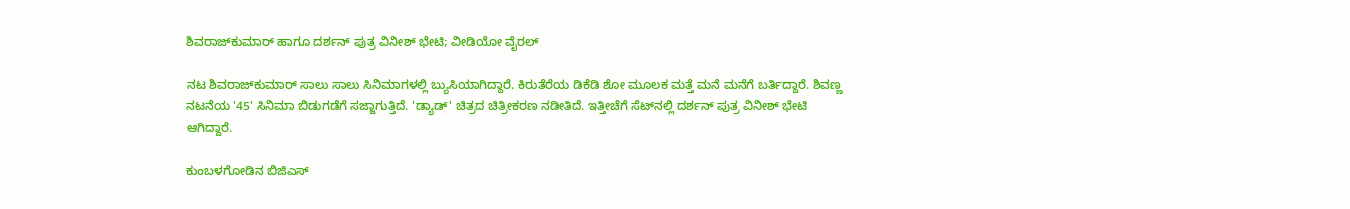ಶಿವರಾಜ್‌ಕುಮಾರ್ ಹಾಗೂ ದರ್ಶನ್ ಪುತ್ರ ವಿನೀಶ್ ಭೇಟಿ; ವೀಡಿಯೋ ವೈರಲ್

ನಟ ಶಿವರಾಜ್‌ಕುಮಾರ್ ಸಾಲು ಸಾಲು ಸಿನಿಮಾಗಳಲ್ಲಿ ಬ್ಯುಸಿಯಾಗಿದ್ದಾರೆ. ಕಿರುತೆರೆಯ ಡಿಕೆಡಿ ಶೋ ಮೂಲಕ ಮತ್ತೆ ಮನೆ ಮನೆಗೆ ಬರ್ತಿದ್ದಾರೆ. ಶಿವಣ್ಣ ನಟನೆಯ '45' ಸಿನಿಮಾ ಬಿಡುಗಡೆಗೆ ಸಜ್ಜಾಗುತ್ತಿದೆ. 'ಡ್ಯಾಡ್' ಚಿತ್ರದ ಚಿತ್ರೀಕರಣ ನಡೀತಿದೆ. ಇತ್ತೀಚೆಗೆ ಸೆಟ್‌ನಲ್ಲಿ ದರ್ಶನ್ ಪುತ್ರ ವಿನೀಶ್ ಭೇಟಿ ಆಗಿದ್ದಾರೆ.

ಕುಂಬಳಗೋಡಿನ ಬಿಜಿಎಸ್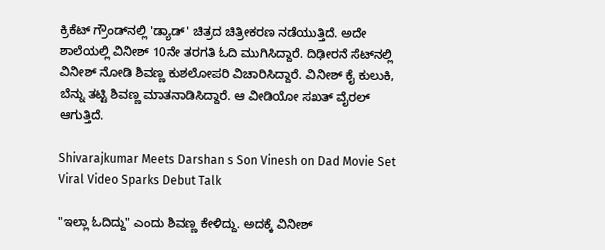ಕ್ರಿಕೆಟ್ ಗ್ರೌಂಡ್‌ನಲ್ಲಿ 'ಡ್ಯಾಡ್' ಚಿತ್ರದ ಚಿತ್ರೀಕರಣ ನಡೆಯುತ್ತಿದೆ. ಅದೇ ಶಾಲೆಯಲ್ಲಿ ವಿನೀಶ್ 10ನೇ ತರಗತಿ ಓದಿ ಮುಗಿಸಿದ್ದಾರೆ. ದಿಢೀರನೆ ಸೆಟ್‌ನಲ್ಲಿ ವಿನೀಶ್ ನೋಡಿ ಶಿವಣ್ಣ ಕುಶಲೋಪರಿ ವಿಚಾರಿಸಿದ್ದಾರೆ. ವಿನೀಶ್ ಕೈ ಕುಲುಕಿ, ಬೆನ್ನು ತಟ್ಟಿ ಶಿವಣ್ಣ ಮಾತನಾಡಿಸಿದ್ದಾರೆ. ಆ ವೀಡಿಯೋ ಸಖತ್ ವೈರಲ್ ಆಗುತ್ತಿದೆ.

Shivarajkumar Meets Darshan s Son Vinesh on Dad Movie Set Viral Video Sparks Debut Talk

"ಇಲ್ಲಾ ಓದಿದ್ದು" ಎಂದು ಶಿವಣ್ಣ ಕೇಳಿದ್ದು. ಅದಕ್ಕೆ ವಿನೀಶ್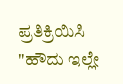ಪ್ರತಿಕ್ರಿಯಿಸಿ "ಹೌದು ಇಲ್ಲೇ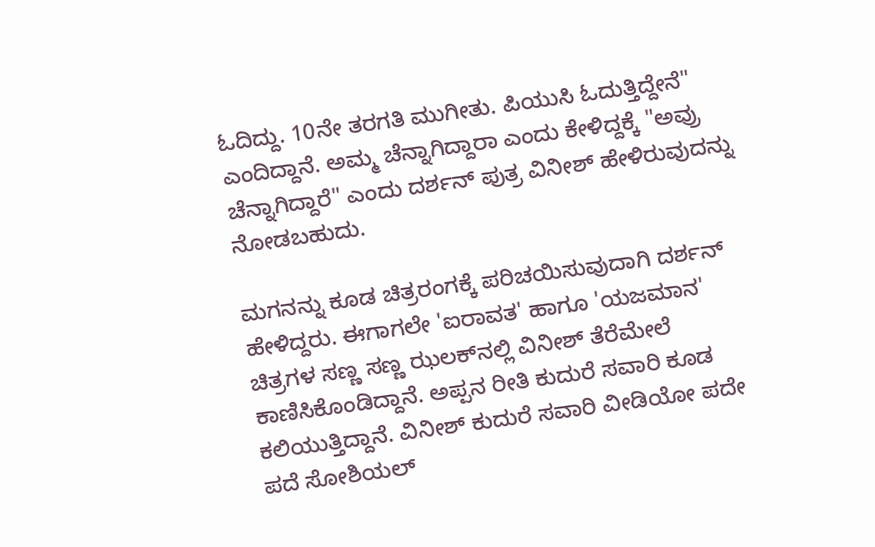ಓದಿದ್ದು. 10ನೇ ತರಗತಿ ಮುಗೀತು. ಪಿಯುಸಿ ಓದುತ್ತಿದ್ದೇನೆ" ಎಂದಿದ್ದಾನೆ. ಅಮ್ಮ ಚೆನ್ನಾಗಿದ್ದಾರಾ ಎಂದು ಕೇಳಿದ್ದಕ್ಕೆ "ಅವ್ರು ಚೆನ್ನಾಗಿದ್ದಾರೆ" ಎಂದು ದರ್ಶನ್ ಪುತ್ರ ವಿನೀಶ್ ಹೇಳಿರುವುದನ್ನು ನೋಡಬಹುದು.

ಮಗನನ್ನು ಕೂಡ ಚಿತ್ರರಂಗಕ್ಕೆ ಪರಿಚಯಿಸುವುದಾಗಿ ದರ್ಶನ್ ಹೇಳಿದ್ದರು. ಈಗಾಗಲೇ 'ಐರಾವತ' ಹಾಗೂ 'ಯಜಮಾನ' ಚಿತ್ರಗಳ ಸಣ್ಣ ಸಣ್ಣ ಝಲಕ್‌ನಲ್ಲಿ ವಿನೀಶ್ ತೆರೆಮೇಲೆ ಕಾಣಿಸಿಕೊಂಡಿದ್ದಾನೆ. ಅಪ್ಪನ ರೀತಿ ಕುದುರೆ ಸವಾರಿ ಕೂಡ ಕಲಿಯುತ್ತಿದ್ದಾನೆ. ವಿನೀಶ್ ಕುದುರೆ ಸವಾರಿ ವೀಡಿಯೋ ಪದೇ ಪದೆ ಸೋಶಿಯಲ್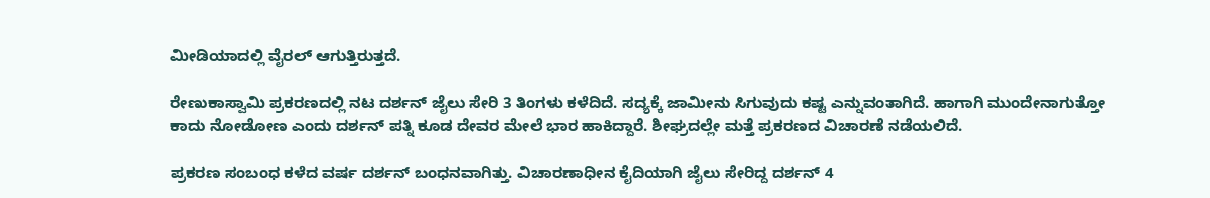ಮೀಡಿಯಾದಲ್ಲಿ ವೈರಲ್ ಆಗುತ್ತಿರುತ್ತದೆ.

ರೇಣುಕಾಸ್ವಾಮಿ ಪ್ರಕರಣದಲ್ಲಿ ನಟ ದರ್ಶನ್ ಜೈಲು ಸೇರಿ 3 ತಿಂಗಳು ಕಳೆದಿದೆ. ಸದ್ಯಕ್ಕೆ ಜಾಮೀನು ಸಿಗುವುದು ಕಷ್ಟ ಎನ್ನುವಂತಾಗಿದೆ. ಹಾಗಾಗಿ ಮುಂದೇನಾಗುತ್ತೋ ಕಾದು ನೋಡೋಣ ಎಂದು ದರ್ಶನ್ ಪತ್ನಿ ಕೂಡ ದೇವರ ಮೇಲೆ ಭಾರ ಹಾಕಿದ್ದಾರೆ. ಶೀಘ್ರದಲ್ಲೇ ಮತ್ತೆ ಪ್ರಕರಣದ ವಿಚಾರಣೆ ನಡೆಯಲಿದೆ.

ಪ್ರಕರಣ ಸಂಬಂಧ ಕಳೆದ ವರ್ಷ ದರ್ಶನ್ ಬಂಧನವಾಗಿತ್ತು. ವಿಚಾರಣಾಧೀನ ಕೈದಿಯಾಗಿ ಜೈಲು ಸೇರಿದ್ದ ದರ್ಶನ್ 4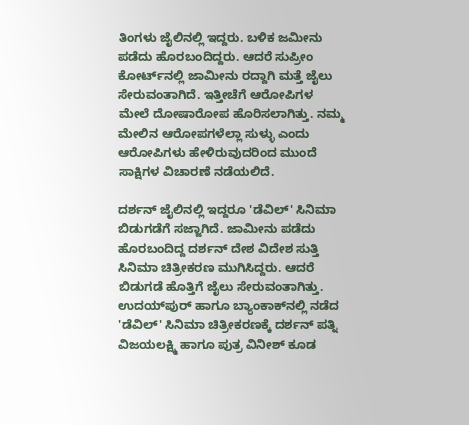ತಿಂಗಳು ಜೈಲಿನಲ್ಲಿ ಇದ್ದರು. ಬಳಿಕ ಜಮೀನು ಪಡೆದು ಹೊರಬಂದಿದ್ದರು. ಆದರೆ ಸುಪ್ರೀಂ ಕೋರ್ಟ್‌ನಲ್ಲಿ ಜಾಮೀನು ರದ್ದಾಗಿ ಮತ್ತೆ ಜೈಲು ಸೇರುವಂತಾಗಿದೆ. ಇತ್ತೀಚೆಗೆ ಆರೋಪಿಗಳ ಮೇಲೆ ದೋಷಾರೋಪ ಹೊರಿಸಲಾಗಿತ್ತು. ನಮ್ಮ ಮೇಲಿನ ಆರೋಪಗಳೆಲ್ಲಾ ಸುಳ್ಳು ಎಂದು ಆರೋಪಿಗಳು ಹೇಳಿರುವುದರಿಂದ ಮುಂದೆ ಸಾಕ್ಷಿಗಳ ವಿಚಾರಣೆ ನಡೆಯಲಿದೆ.

ದರ್ಶನ್ ಜೈಲಿನಲ್ಲಿ ಇದ್ದರೂ 'ಡೆವಿಲ್' ಸಿನಿಮಾ ಬಿಡುಗಡೆಗೆ ಸಜ್ಜಾಗಿದೆ. ಜಾಮೀನು ಪಡೆದು ಹೊರಬಂದಿದ್ದ ದರ್ಶನ್ ದೇಶ ವಿದೇಶ ಸುತ್ತಿ ಸಿನಿಮಾ ಚಿತ್ರೀಕರಣ ಮುಗಿಸಿದ್ದರು. ಆದರೆ ಬಿಡುಗಡೆ ಹೊತ್ತಿಗೆ ಜೈಲು ಸೇರುವಂತಾಗಿತ್ತು. ಉದಯ್‌ಪುರ್ ಹಾಗೂ ಬ್ಯಾಂಕಾಕ್‌ನಲ್ಲಿ ನಡೆದ 'ಡೆವಿಲ್' ಸಿನಿಮಾ ಚಿತ್ರೀಕರಣಕ್ಕೆ ದರ್ಶನ್ ಪತ್ನಿ ವಿಜಯಲಕ್ಷ್ಮಿ ಹಾಗೂ ಪುತ್ರ ವಿನೀಶ್ ಕೂಡ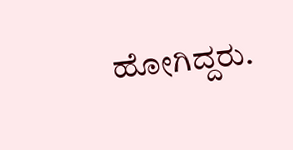ಹೋಗಿದ್ದರು.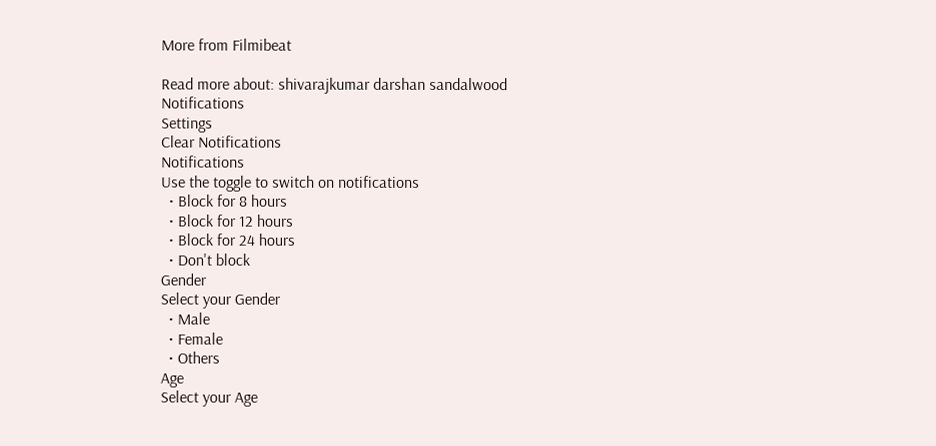More from Filmibeat

Read more about: shivarajkumar darshan sandalwood
Notifications
Settings
Clear Notifications
Notifications
Use the toggle to switch on notifications
  • Block for 8 hours
  • Block for 12 hours
  • Block for 24 hours
  • Don't block
Gender
Select your Gender
  • Male
  • Female
  • Others
Age
Select your Age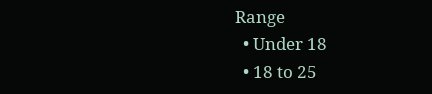Range
  • Under 18
  • 18 to 25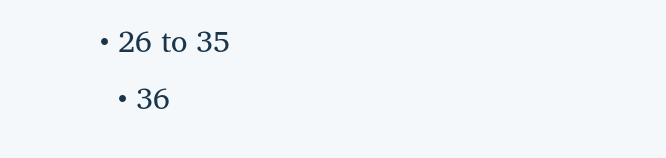• 26 to 35
  • 36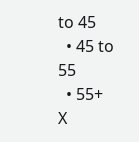to 45
  • 45 to 55
  • 55+
X